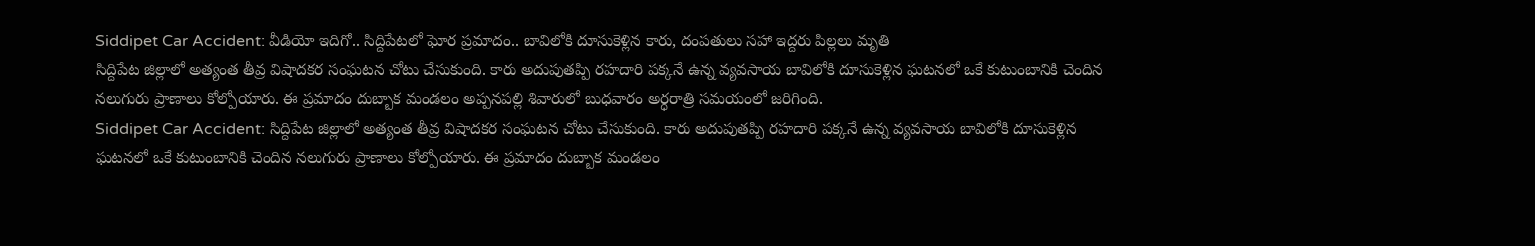Siddipet Car Accident: వీడియో ఇదిగో.. సిద్దిపేటలో ఘోర ప్రమాదం.. బావిలోకి దూసుకెళ్లిన కారు, దంపతులు సహా ఇద్దరు పిల్లలు మృతి
సిద్దిపేట జిల్లాలో అత్యంత తీవ్ర విషాదకర సంఘటన చోటు చేసుకుంది. కారు అదుపుతప్పి రహదారి పక్కనే ఉన్న వ్యవసాయ బావిలోకి దూసుకెళ్లిన ఘటనలో ఒకే కుటుంబానికి చెందిన నలుగురు ప్రాణాలు కోల్పోయారు. ఈ ప్రమాదం దుబ్బాక మండలం అప్పనపల్లి శివారులో బుధవారం అర్ధరాత్రి సమయంలో జరిగింది.
Siddipet Car Accident: సిద్దిపేట జిల్లాలో అత్యంత తీవ్ర విషాదకర సంఘటన చోటు చేసుకుంది. కారు అదుపుతప్పి రహదారి పక్కనే ఉన్న వ్యవసాయ బావిలోకి దూసుకెళ్లిన ఘటనలో ఒకే కుటుంబానికి చెందిన నలుగురు ప్రాణాలు కోల్పోయారు. ఈ ప్రమాదం దుబ్బాక మండలం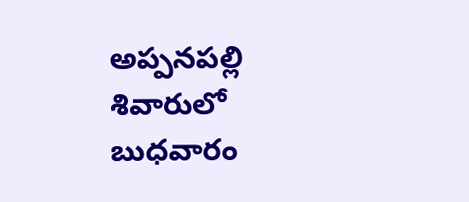అప్పనపల్లి శివారులో బుధవారం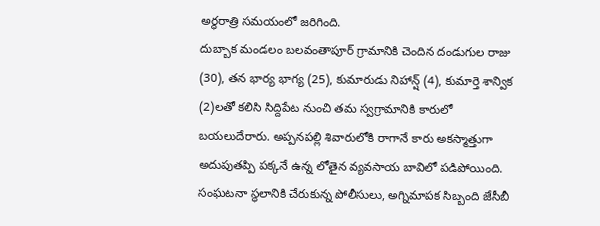అర్ధరాత్రి సమయంలో జరిగింది.
దుబ్బాక మండలం బలవంతాపూర్ గ్రామానికి చెందిన దండుగుల రాజు (30), తన భార్య భాగ్య (25), కుమారుడు నిహాన్ష్ (4), కుమార్తె శాన్విక (2)లతో కలిసి సిద్దిపేట నుంచి తమ స్వగ్రామానికి కారులో బయలుదేరారు. అప్పనపల్లి శివారులోకి రాగానే కారు అకస్మాత్తుగా అదుపుతప్పి పక్కనే ఉన్న లోతైన వ్యవసాయ బావిలో పడిపోయింది.
సంఘటనా స్థలానికి చేరుకున్న పోలీసులు, అగ్నిమాపక సిబ్బంది జేసీబీ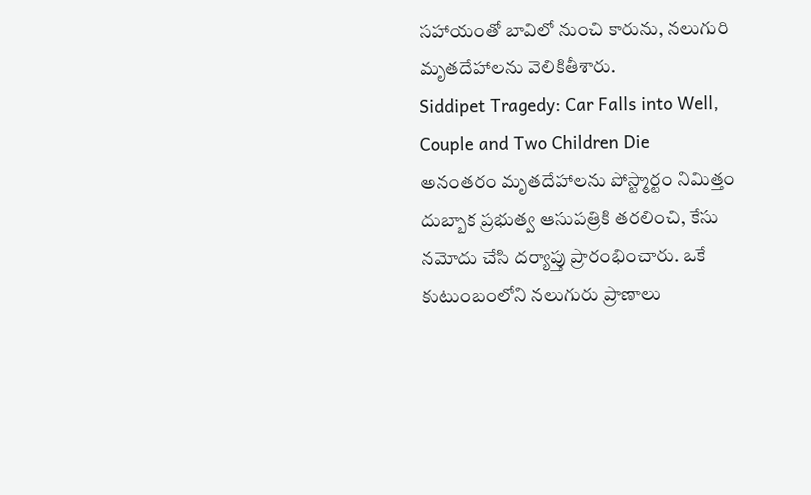సహాయంతో బావిలో నుంచి కారును, నలుగురి మృతదేహాలను వెలికితీశారు.
Siddipet Tragedy: Car Falls into Well, Couple and Two Children Die
అనంతరం మృతదేహాలను పోస్ట్మార్టం నిమిత్తం దుబ్బాక ప్రభుత్వ ఆసుపత్రికి తరలించి, కేసు నమోదు చేసి దర్యాప్తు ప్రారంభించారు. ఒకే కుటుంబంలోని నలుగురు ప్రాణాలు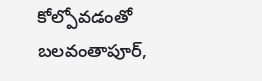కోల్పోవడంతో బలవంతాపూర్,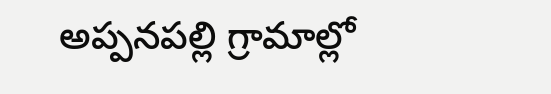అప్పనపల్లి గ్రామాల్లో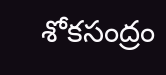శోకసంద్రం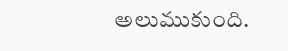అలుముకుంది.